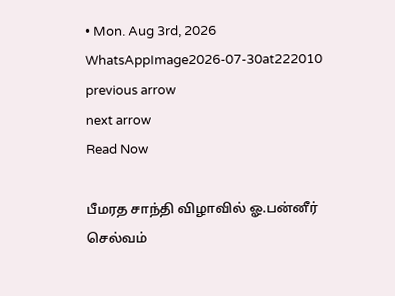• Mon. Aug 3rd, 2026
WhatsAppImage2026-07-30at222010
previous arrow
next arrow
Read Now

பீமரத சாந்தி விழாவில் ஓ.பன்னீர் செல்வம்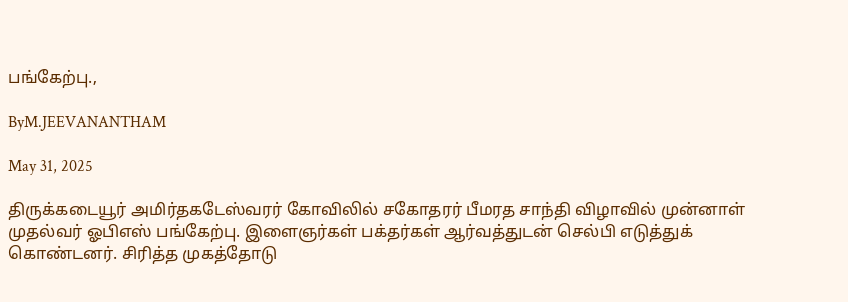பங்கேற்பு.,

ByM.JEEVANANTHAM

May 31, 2025

திருக்கடையூர் அமிர்தகடேஸ்வரர் கோவிலில் சகோதரர் பீமரத சாந்தி விழாவில் முன்னாள் முதல்வர் ஓபிஎஸ் பங்கேற்பு. இளைஞர்கள் பக்தர்கள் ஆர்வத்துடன் செல்பி எடுத்துக் கொண்டனர். சிரித்த முகத்தோடு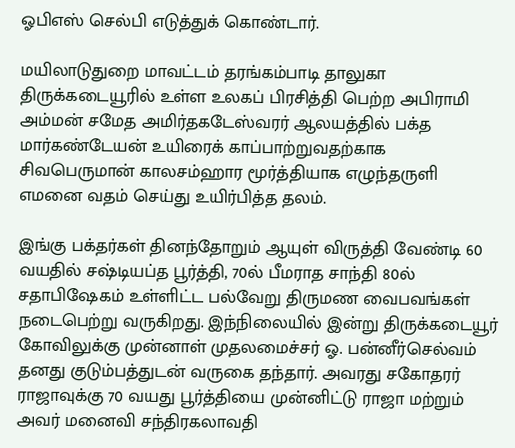ஓபிஎஸ் செல்பி எடுத்துக் கொண்டார்.

மயிலாடுதுறை மாவட்டம் தரங்கம்பாடி தாலுகா திருக்கடையூரில் உள்ள உலகப் பிரசித்தி பெற்ற அபிராமி அம்மன் சமேத அமிர்தகடேஸ்வரர் ஆலயத்தில் பக்த மார்கண்டேயன் உயிரைக் காப்பாற்றுவதற்காக சிவபெருமான் காலசம்ஹார மூர்த்தியாக எழுந்தருளி எமனை வதம் செய்து உயிர்பித்த தலம்.

இங்கு பக்தர்கள் தினந்தோறும் ஆயுள் விருத்தி வேண்டி 60 வயதில் சஷ்டியப்த பூர்த்தி, 70ல் பீமராத சாந்தி 80ல் சதாபிஷேகம் உள்ளிட்ட பல்வேறு திருமண வைபவங்கள் நடைபெற்று வருகிறது. இந்நிலையில் இன்று திருக்கடையூர் கோவிலுக்கு முன்னாள் முதலமைச்சர் ஓ. பன்னீர்செல்வம் தனது குடும்பத்துடன் வருகை தந்தார். அவரது சகோதரர் ராஜாவுக்கு 70 வயது பூர்த்தியை முன்னிட்டு ராஜா மற்றும் அவர் மனைவி சந்திரகலாவதி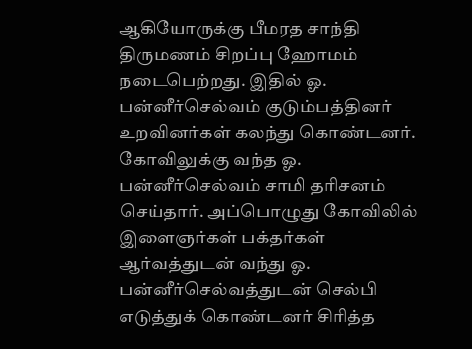ஆகியோருக்கு பீமரத சாந்தி திருமணம் சிறப்பு ஹோமம் நடைபெற்றது. இதில் ஓ. பன்னீர்செல்வம் குடும்பத்தினர் உறவினர்கள் கலந்து கொண்டனர். கோவிலுக்கு வந்த ஓ. பன்னீர்செல்வம் சாமி தரிசனம் செய்தார். அப்பொழுது கோவிலில் இளைஞர்கள் பக்தர்கள் ஆர்வத்துடன் வந்து ஓ. பன்னீர்செல்வத்துடன் செல்பி எடுத்துக் கொண்டனர் சிரித்த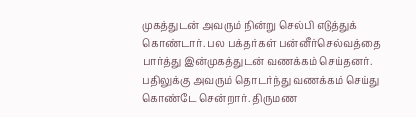முகத்துடன் அவரும் நின்று செல்பி எடுத்துக் கொண்டார். பல பக்தர்கள் பன்னீர்செல்வத்தை பார்த்து இன்முகத்துடன் வணக்கம் செய்தனர். பதிலுக்கு அவரும் தொடர்ந்து வணக்கம் செய்து கொண்டே சென்றார். திருமண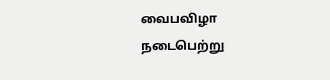வைபவிழா நடைபெற்று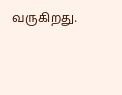வருகிறது.